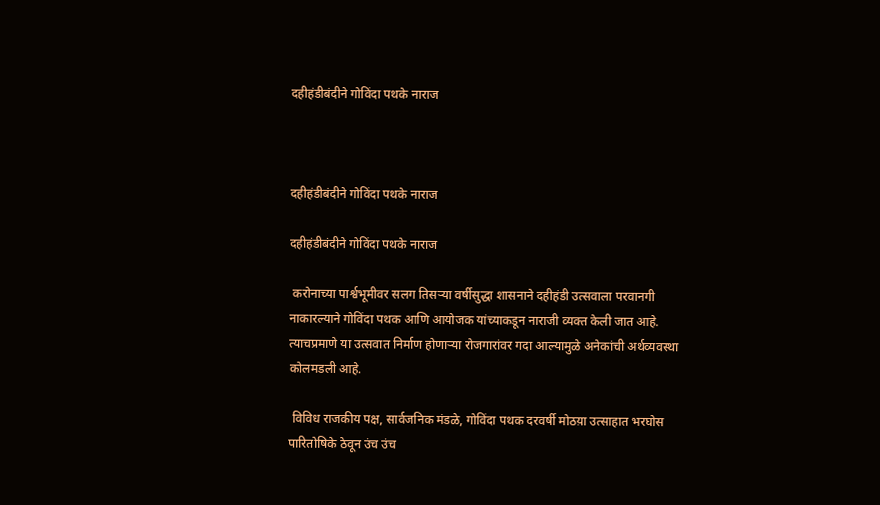दहीहंडीबंदीने गोविंदा पथके नाराज



दहीहंडीबंदीने गोविंदा पथके नाराज

दहीहंडीबंदीने गोविंदा पथके नाराज

 करोनाच्या पार्श्वभूमीवर सलग तिसऱ्या वर्षीसुद्धा शासनाने दहीहंडी उत्सवाला परवानगी नाकारल्याने गोविंदा पथक आणि आयोजक यांच्याकडून नाराजी व्यक्त केली जात आहे. त्याचप्रमाणे या उत्सवात निर्माण होणाऱ्या रोजगारांवर गदा आल्यामुळे अनेकांची अर्थव्यवस्था कोलमडली आहे.

 विविध राजकीय पक्ष, सार्वजनिक मंडळे, गोविंदा पथक दरवर्षी मोठय़ा उत्साहात भरघोस पारितोषिके ठेवून उंच उंच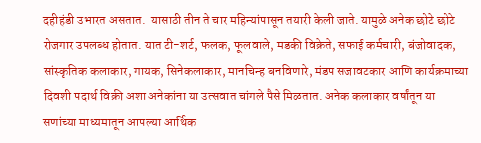दहीहंडी उभारत असतात.  यासाठी तीन ते चार महिन्यांपासून तयारी केली जाते. यामुळे अनेक छोटे छोटे रोजगार उपलब्ध होतात. यात टी-शर्ट, फलक, फूलवाले, मडकी विक्रेते, सफाई कर्मचारी, बंजोवादक, सांस्कृतिक कलाकार, गायक, सिनेकलाकार, मानचिन्ह बनविणारे, मंडप सजावटकार आणि कार्यक्रमाच्या दिवशी पदार्थ विक्री अशा अनेकांना या उत्सवात चांगले पैसे मिळतात. अनेक कलाकार वर्षांतून या सणांच्या माध्यमातून आपल्या आर्थिक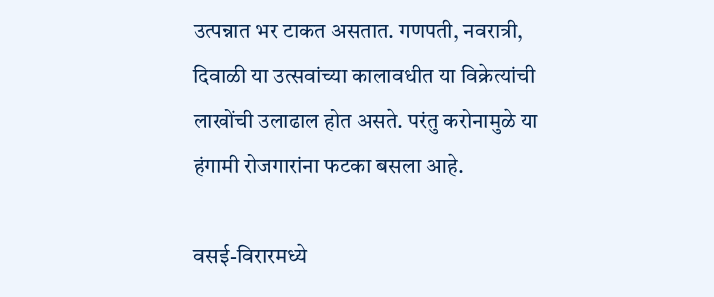उत्पन्नात भर टाकत असतात. गणपती, नवरात्री, दिवाळी या उत्सवांच्या कालावधीत या विक्रेत्यांची लाखोंची उलाढाल होत असते. परंतु करोनामुळे या हंगामी रोजगारांना फटका बसला आहे.

वसई-विरारमध्ये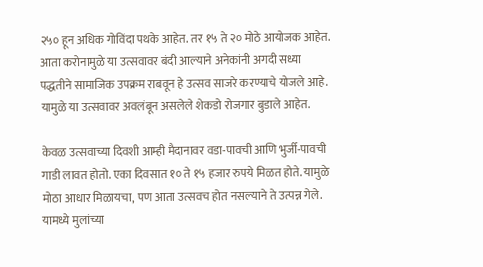२५० हून अधिक गोविंदा पथके आहेत. तर १५ ते २० मोठे आयोजक आहेत. आता करोनामुळे या उत्सवावर बंदी आल्याने अनेकांनी अगदी सध्या पद्धतीने सामाजिक उपक्रम राबवून हे उत्सव साजरे करण्याचे योजले आहे. यामुळे या उत्सवावर अवलंबून असलेले शेकडो रोजगार बुडाले आहेत.

केवळ उत्सवाच्या दिवशी आम्ही मैदानावर वडा-पावची आणि भुर्जी-पावची गाडी लावत होतो. एका दिवसात १० ते १५ हजार रुपये मिळत होते. यामुळे मोठा आधार मिळायचा, पण आता उत्सवच होत नसल्याने ते उत्पन्न गेले. यामध्ये मुलांच्या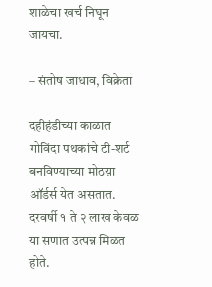शाळेचा खर्च निघून जायचा.

– संतोष जाधाव, विक्रेता

दहीहंडीच्या काळात गोविंदा पथकांचे टी-शर्ट बनविण्याच्या मोठय़ा ऑर्डर्स येत असतात. दरवर्षी १ ते २ लाख केवळ या सणात उत्पन्न मिळत होते.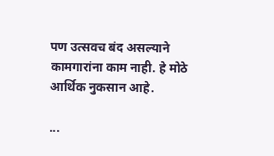पण उत्सवच बंद असल्याने कामगारांना काम नाही. हे मोठे आर्थिक नुकसान आहे.

...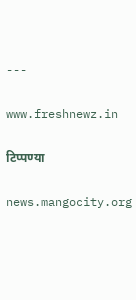---

www.freshnewz.in

टिप्पण्या

news.mangocity.org